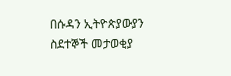በሱዳን ኢትዮጵያውያን ስደተኞች መታወቂያ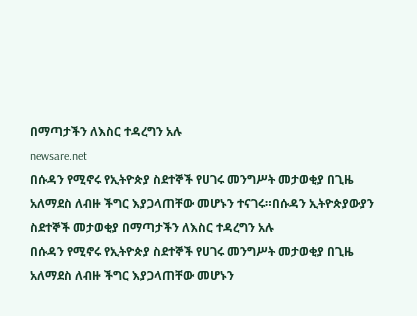በማጣታችን ለእስር ተዳረግን አሉ
newsare.net
በሱዳን የሚኖሩ የኢትዮጵያ ስደተኞች የሀገሩ መንግሥት መታወቂያ በጊዜ አለማደስ ለብዙ ችግር እያጋላጠቸው መሆኑን ተናገሩ።በሱዳን ኢትዮጵያውያን ስደተኞች መታወቂያ በማጣታችን ለእስር ተዳረግን አሉ
በሱዳን የሚኖሩ የኢትዮጵያ ስደተኞች የሀገሩ መንግሥት መታወቂያ በጊዜ አለማደስ ለብዙ ችግር እያጋላጠቸው መሆኑን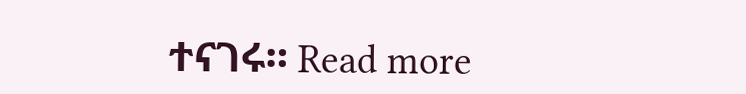ተናገሩ። Read more